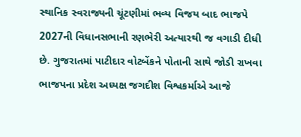સ્થાનિક સ્વરાજ્યની ચૂંટણીમાં ભવ્ય વિજય બાદ ભાજપે 2027ની વિધાનસભાની રણભેરી અત્યારથી જ વગાડી દીધી છે. ગુજરાતમાં પાટીદાર વોટબેંકને પોતાની સાથે જોડી રાખવા ભાજપના પ્રદેશ અધ્યક્ષ જગદીશ વિશ્વકર્માએ આજે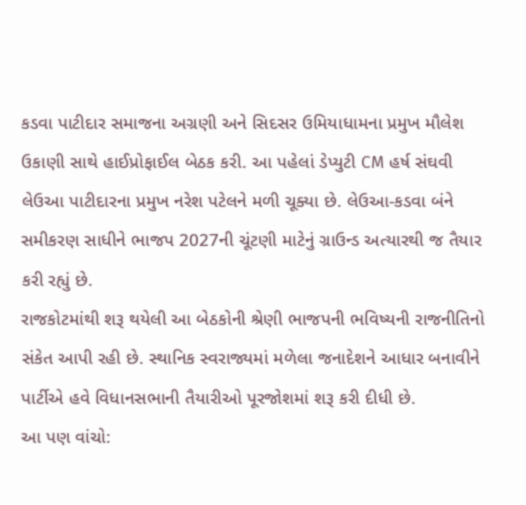કડવા પાટીદાર સમાજના અગ્રણી અને સિદસર ઉમિયાધામના પ્રમુખ મૌલેશ ઉકાણી સાથે હાઈપ્રોફાઈલ બેઠક કરી. આ પહેલાં ડેપ્યુટી CM હર્ષ સંઘવી લેઉઆ પાટીદારના પ્રમુખ નરેશ પટેલને મળી ચૂક્યા છે. લેઉઆ-કડવા બંને સમીકરણ સાધીને ભાજપ 2027ની ચૂંટણી માટેનું ગ્રાઉન્ડ અત્યારથી જ તૈયાર કરી રહ્યું છે.
રાજકોટમાંથી શરૂ થયેલી આ બેઠકોની શ્રેણી ભાજપની ભવિષ્યની રાજનીતિનો સંકેત આપી રહી છે. સ્થાનિક સ્વરાજ્યમાં મળેલા જનાદેશને આધાર બનાવીને પાર્ટીએ હવે વિધાનસભાની તૈયારીઓ પૂરજોશમાં શરૂ કરી દીધી છે.
આ પણ વાંચો: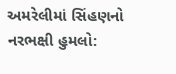અમરેલીમાં સિંહણનો નરભક્ષી હુમલો: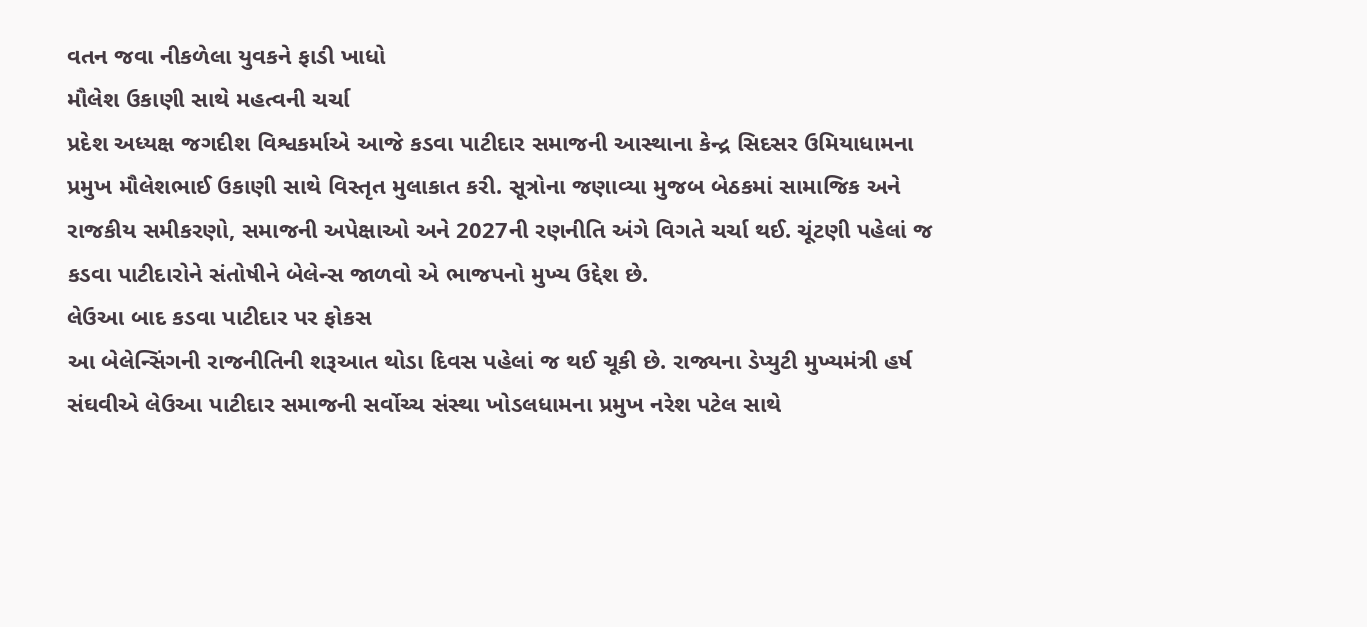વતન જવા નીકળેલા યુવકને ફાડી ખાધો
મૌલેશ ઉકાણી સાથે મહત્વની ચર્ચા
પ્રદેશ અધ્યક્ષ જગદીશ વિશ્વકર્માએ આજે કડવા પાટીદાર સમાજની આસ્થાના કેન્દ્ર સિદસર ઉમિયાધામના પ્રમુખ મૌલેશભાઈ ઉકાણી સાથે વિસ્તૃત મુલાકાત કરી. સૂત્રોના જણાવ્યા મુજબ બેઠકમાં સામાજિક અને રાજકીય સમીકરણો, સમાજની અપેક્ષાઓ અને 2027ની રણનીતિ અંગે વિગતે ચર્ચા થઈ. ચૂંટણી પહેલાં જ કડવા પાટીદારોને સંતોષીને બેલેન્સ જાળવો એ ભાજપનો મુખ્ય ઉદ્દેશ છે.
લેઉઆ બાદ કડવા પાટીદાર પર ફોકસ
આ બેલેન્સિંગની રાજનીતિની શરૂઆત થોડા દિવસ પહેલાં જ થઈ ચૂકી છે. રાજ્યના ડેપ્યુટી મુખ્યમંત્રી હર્ષ સંઘવીએ લેઉઆ પાટીદાર સમાજની સર્વોચ્ચ સંસ્થા ખોડલધામના પ્રમુખ નરેશ પટેલ સાથે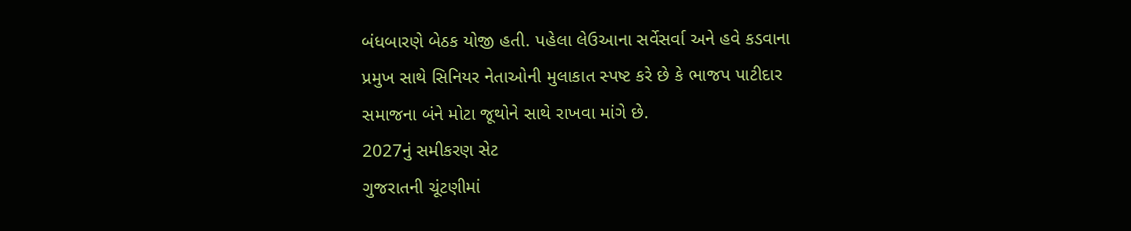બંધબારણે બેઠક યોજી હતી. પહેલા લેઉઆના સર્વેસર્વા અને હવે કડવાના પ્રમુખ સાથે સિનિયર નેતાઓની મુલાકાત સ્પષ્ટ કરે છે કે ભાજપ પાટીદાર સમાજના બંને મોટા જૂથોને સાથે રાખવા માંગે છે.
2027નું સમીકરણ સેટ
ગુજરાતની ચૂંટણીમાં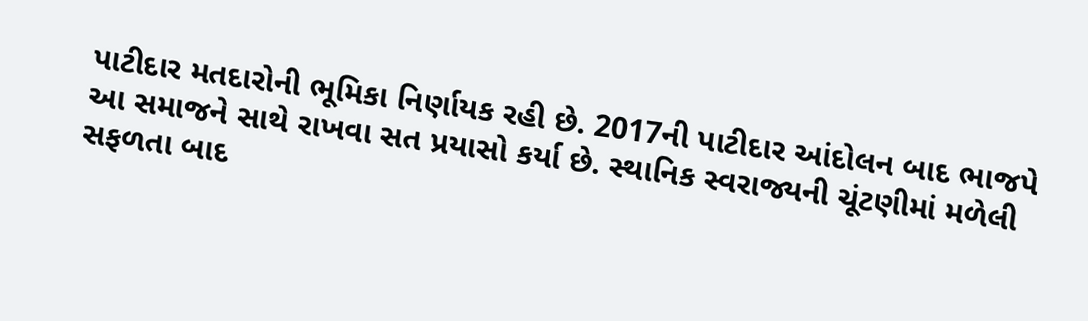પાટીદાર મતદારોની ભૂમિકા નિર્ણાયક રહી છે. 2017ની પાટીદાર આંદોલન બાદ ભાજપે આ સમાજને સાથે રાખવા સત પ્રયાસો કર્યા છે. સ્થાનિક સ્વરાજ્યની ચૂંટણીમાં મળેલી સફળતા બાદ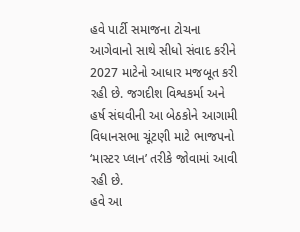હવે પાર્ટી સમાજના ટોચના આગેવાનો સાથે સીધો સંવાદ કરીને 2027 માટેનો આધાર મજબૂત કરી રહી છે. જગદીશ વિશ્વકર્મા અને હર્ષ સંઘવીની આ બેઠકોને આગામી વિધાનસભા ચૂંટણી માટે ભાજપનો ‘માસ્ટર પ્લાન’ તરીકે જોવામાં આવી રહી છે.
હવે આ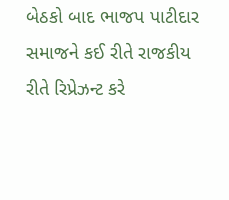બેઠકો બાદ ભાજપ પાટીદાર સમાજને કઈ રીતે રાજકીય રીતે રિપ્રેઝન્ટ કરે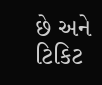છે અને ટિકિટ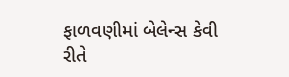ફાળવણીમાં બેલેન્સ કેવી રીતે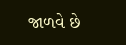જાળવે છે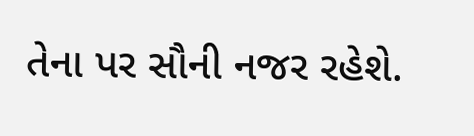તેના પર સૌની નજર રહેશે.